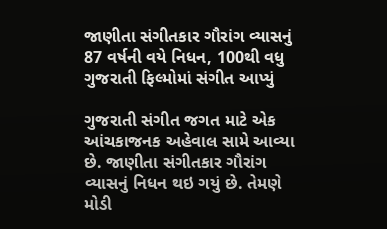જાણીતા સંગીતકાર ગૌરાંગ વ્યાસનું 87 વર્ષની વયે નિધન, 100થી વધુ ગુજરાતી ફિલ્મોમાં સંગીત આપ્યું

ગુજરાતી સંગીત જગત માટે એક આંચકાજનક અહેવાલ સામે આવ્યા છે. જાણીતા સંગીતકાર ગૌરાંગ વ્યાસનું નિધન થઇ ગયું છે. તેમણે મોડી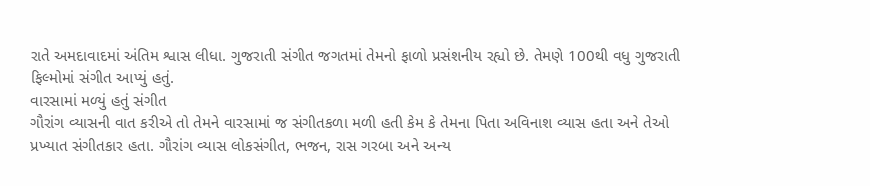રાતે અમદાવાદમાં અંતિમ શ્વાસ લીધા. ગુજરાતી સંગીત જગતમાં તેમનો ફાળો પ્રસંશનીય રહ્યો છે. તેમણે 100થી વધુ ગુજરાતી ફિલ્મોમાં સંગીત આપ્યું હતું.
વારસામાં મળ્યું હતું સંગીત
ગૌરાંગ વ્યાસની વાત કરીએ તો તેમને વારસામાં જ સંગીતકળા મળી હતી કેમ કે તેમના પિતા અવિનાશ વ્યાસ હતા અને તેઓ પ્રખ્યાત સંગીતકાર હતા. ગૌરાંગ વ્યાસ લોકસંગીત, ભજન, રાસ ગરબા અને અન્ય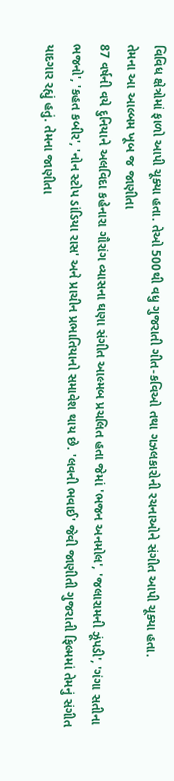વિવિધ ક્ષેત્રોમાં ફાળો આપી ચૂક્યા હતા. તેઓ 500થી વધુ ગુજરાતી ગીત-કવિઓ તથા ગઝલકારોની રચનાઓને સંગીત આપી ચૂક્યા હતા.
તેમના આ આલ્બમ ખૂબ જ જાણીતા
87 વર્ષની વયે દુનિયાને અલવિદા કહેનારા ગૌરાંગ વ્યાસના ઘણા સંગીત આલ્મબ પ્રચલિત હતા જેમાં 'ભજન અનમોલ', 'જલારામની ઝૂંપડી', 'ગંગા સતીના ભજનો', 'કહત કબીર', 'નોન સ્ટોપ ડાંડિયા રાસ' અને પ્રાચીન પ્રભાતિયાનો સમાવેશ થાય છે. 'લવની ભવાઈ' જેવી જાણીતી ગુજરાતી ફિલ્મમાં તેમનું સંગીત યાદગાર રહ્યું હતું. તેમના જાણીતા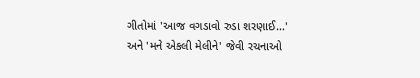ગીતોમાં 'આજ વગડાવો રુડા શરણાઈ…' અને 'મને એકલી મેલીને' જેવી રચનાઓ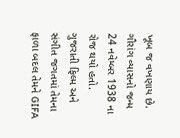ખૂબ જ વખણાય છે. ગૌરાંગ વ્યાસનો જન્મ 24 નવેમ્બર 1938 ના રોજ થયો હતો. ગુજરાતી ફિલ્મ અને સંગીત જગતમાં તેમના ફાળા બદલ તેમને GIFA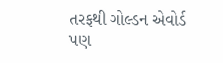તરફથી ગોલ્ડન એવોર્ડ પણ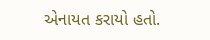એનાયત કરાયો હતો.